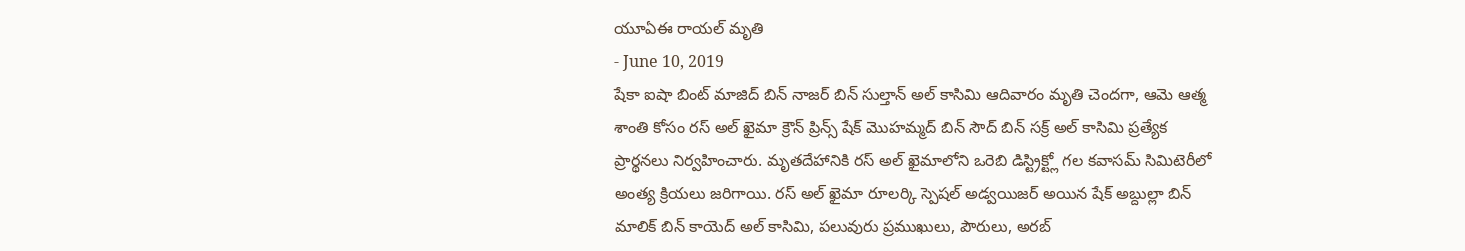యూఏఈ రాయల్ మృతి
- June 10, 2019
షేకా ఐషా బింట్ మాజిద్ బిన్ నాజర్ బిన్ సుల్తాన్ అల్ కాసిమి ఆదివారం మృతి చెందగా, ఆమె ఆత్మ శాంతి కోసం రస్ అల్ ఖైమా క్రౌన్ ప్రిన్స్ షేక్ మొహమ్మద్ బిన్ సౌద్ బిన్ సక్ర్ అల్ కాసిమి ప్రత్యేక ప్రార్థనలు నిర్వహించారు. మృతదేహానికి రస్ అల్ ఖైమాలోని ఒరెబి డిస్ట్రిక్ట్లో గల కవాసమ్ సిమిటెరీలో అంత్య క్రియలు జరిగాయి. రస్ అల్ ఖైమా రూలర్కి స్పెషల్ అడ్వయిజర్ అయిన షేక్ అబ్దుల్లా బిన్ మాలిక్ బిన్ కాయెద్ అల్ కాసిమి, పలువురు ప్రముఖులు, పౌరులు, అరబ్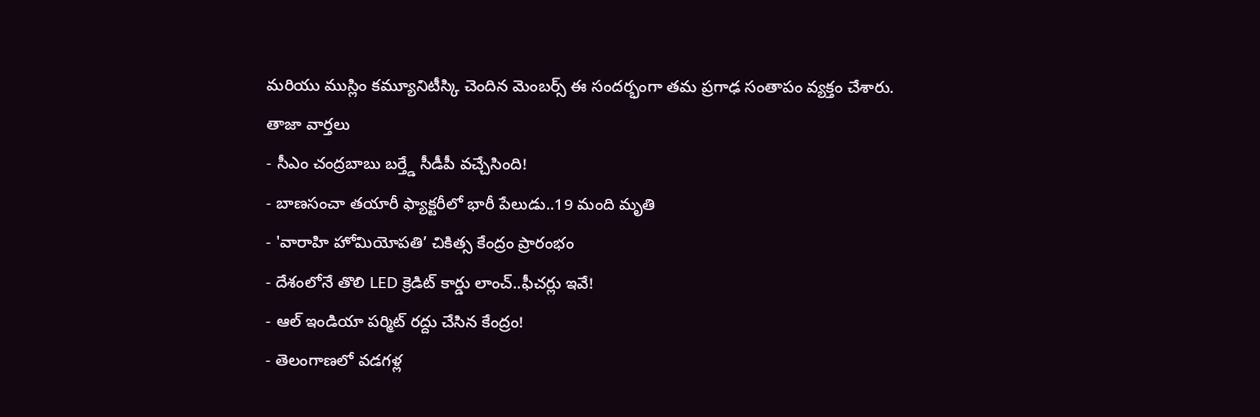మరియు ముస్లిం కమ్యూనిటీస్కి చెందిన మెంబర్స్ ఈ సందర్భంగా తమ ప్రగాఢ సంతాపం వ్యక్తం చేశారు.
తాజా వార్తలు
- సీఎం చంద్రబాబు బర్త్డే సీడీపీ వచ్చేసింది!
- బాణసంచా తయారీ ఫ్యాక్టరీలో భారీ పేలుడు..19 మంది మృతి
- 'వారాహి హోమియోపతి’ చికిత్స కేంద్రం ప్రారంభం
- దేశంలోనే తొలి LED క్రెడిట్ కార్డు లాంచ్..ఫీచర్లు ఇవే!
- ఆల్ ఇండియా పర్మిట్ రద్దు చేసిన కేంద్రం!
- తెలంగాణలో వడగళ్ల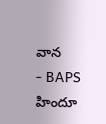వాన
- BAPS హిందూ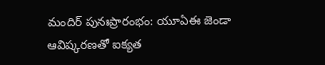మందిర్ పునఃప్రారంభం: యూఏఈ జెండా ఆవిష్కరణతో ఐక్యత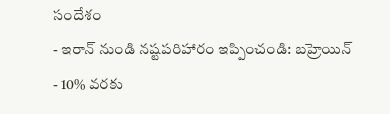సందేశం
- ఇరాన్ నుండి నష్టపరిహారం ఇప్పించండి: బహ్రెయిన్
- 10% వరకు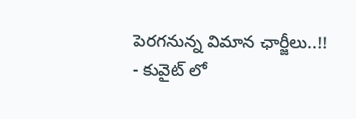పెరగనున్న విమాన ఛార్జీలు..!!
- కువైట్ లో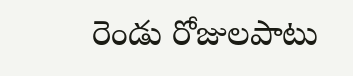రెండు రోజులపాటు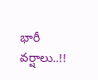భారీ వర్షాలు..!!